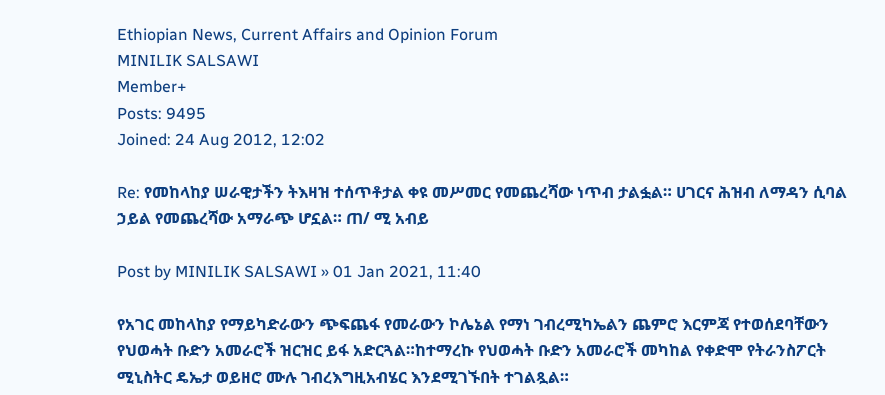Ethiopian News, Current Affairs and Opinion Forum
MINILIK SALSAWI
Member+
Posts: 9495
Joined: 24 Aug 2012, 12:02

Re: የመከላከያ ሠራዊታችን ትእዛዝ ተሰጥቶታል ቀዩ መሥመር የመጨረሻው ነጥብ ታልፏል። ሀገርና ሕዝብ ለማዳን ሲባል ኃይል የመጨረሻው አማራጭ ሆኗል። ጠ/ ሚ አብይ

Post by MINILIK SALSAWI » 01 Jan 2021, 11:40

የአገር መከላከያ የማይካድራውን ጭፍጨፋ የመራውን ኮሌኔል የማነ ገብረሚካኤልን ጨምሮ እርምጃ የተወሰደባቸውን የህወሓት ቡድን አመራሮች ዝርዝር ይፋ አድርጓል።ከተማረኩ የህወሓት ቡድን አመራሮች መካከል የቀድሞ የትራንስፖርት ሚኒስትር ዴኤታ ወይዘሮ ሙሉ ገብረእግዚአብሄር እንደሚገኙበት ተገልጿል።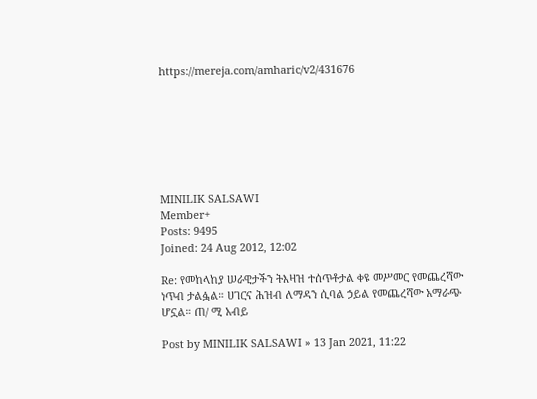https://mereja.com/amharic/v2/431676







MINILIK SALSAWI
Member+
Posts: 9495
Joined: 24 Aug 2012, 12:02

Re: የመከላከያ ሠራዊታችን ትእዛዝ ተሰጥቶታል ቀዩ መሥመር የመጨረሻው ነጥብ ታልፏል። ሀገርና ሕዝብ ለማዳን ሲባል ኃይል የመጨረሻው አማራጭ ሆኗል። ጠ/ ሚ አብይ

Post by MINILIK SALSAWI » 13 Jan 2021, 11:22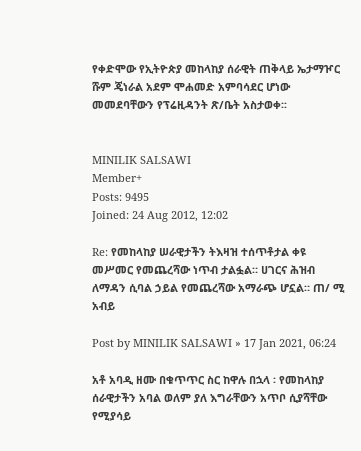የቀድሞው የኢትዮጵያ መከላከያ ሰራዊት ጠቅላይ ኤታማዦር ሹም ጄነራል አደም ሞሐመድ አምባሳደር ሆነው መመደባቸውን የፕሬዚዳንት ጽ/ቤት አስታወቀ፡፡


MINILIK SALSAWI
Member+
Posts: 9495
Joined: 24 Aug 2012, 12:02

Re: የመከላከያ ሠራዊታችን ትእዛዝ ተሰጥቶታል ቀዩ መሥመር የመጨረሻው ነጥብ ታልፏል። ሀገርና ሕዝብ ለማዳን ሲባል ኃይል የመጨረሻው አማራጭ ሆኗል። ጠ/ ሚ አብይ

Post by MINILIK SALSAWI » 17 Jan 2021, 06:24

አቶ አባዲ ዘሙ በቁጥጥር ስር ከዋሉ በኋላ ፡ የመከላከያ ሰራዊታችን አባል ወለም ያለ እግራቸውን አጥቦ ሲያሻቸው የሚያሳይ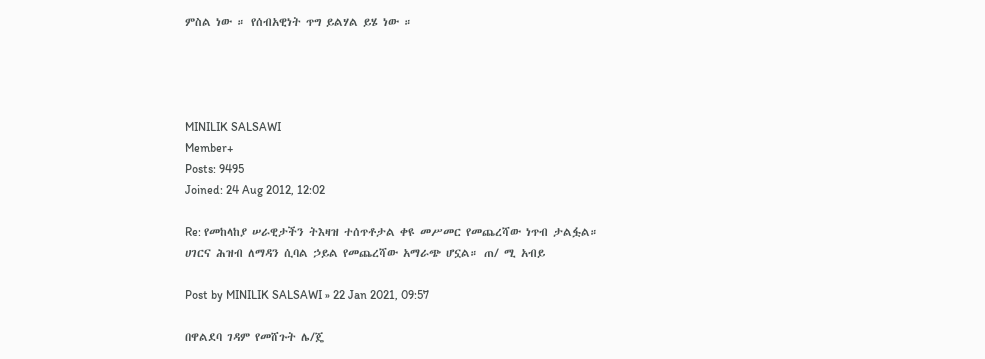ምስል ነው ። የሰብአዊነት ጥግ ይልሃል ይሄ ነው ።




MINILIK SALSAWI
Member+
Posts: 9495
Joined: 24 Aug 2012, 12:02

Re: የመከላከያ ሠራዊታችን ትእዛዝ ተሰጥቶታል ቀዩ መሥመር የመጨረሻው ነጥብ ታልፏል። ሀገርና ሕዝብ ለማዳን ሲባል ኃይል የመጨረሻው አማራጭ ሆኗል። ጠ/ ሚ አብይ

Post by MINILIK SALSAWI » 22 Jan 2021, 09:57

በዋልደባ ገዳም የመሸጉት ሌ/ጄ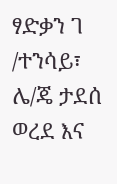ፃድቃን ገ /ተንሳይ፣ ሌ/ጄ ታደሰ ወረደ እና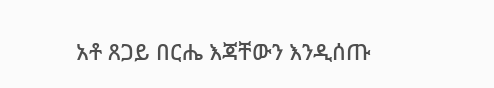አቶ ጸጋይ በርሔ እጃቸውን እንዲሰጡ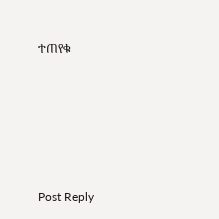ተጠየቁ






Post Reply